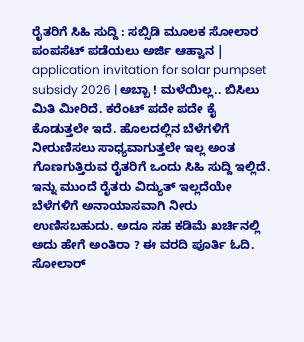ರೈತರಿಗೆ ಸಿಹಿ ಸುದ್ದಿ : ಸಬ್ಸಿಡಿ ಮೂಲಕ ಸೋಲಾರ ಪಂಪಸೆಟ್ ಪಡೆಯಲು ಅರ್ಜಿ ಆಹ್ವಾನ | application invitation for solar pumpset subsidy 2026 | ಅಬ್ಬಾ ! ಮಳೆಯಿಲ್ಲ.. ಬಿಸಿಲು ಮಿತಿ ಮೀರಿದೆ. ಕರೆಂಟ್ ಪದೇ ಪದೇ ಕೈ ಕೊಡುತ್ತಲೇ ಇದೆ. ಹೊಲದಲ್ಲಿನ ಬೆಳೆಗಳಿಗೆ ನೀರುಣಿಸಲು ಸಾಧ್ಯವಾಗುತ್ತಲೇ ಇಲ್ಲ ಅಂತ ಗೊಣಗುತ್ತಿರುವ ರೈತರಿಗೆ ಒಂದು ಸಿಹಿ ಸುದ್ದಿ ಇಲ್ಲಿದೆ. ಇನ್ನು ಮುಂದೆ ರೈತರು ವಿದ್ಯುತ್ ಇಲ್ಲದೆಯೇ ಬೆಳೆಗಳಿಗೆ ಅನಾಯಾಸವಾಗಿ ನೀರು ಉಣಿಸಬಹುದು. ಅದೂ ಸಹ ಕಡಿಮೆ ಖರ್ಚಿನಲ್ಲಿ ಅದು ಹೇಗೆ ಅಂತಿರಾ ? ಈ ವರದಿ ಪೂರ್ತಿ ಓದಿ.
ಸೋಲಾರ್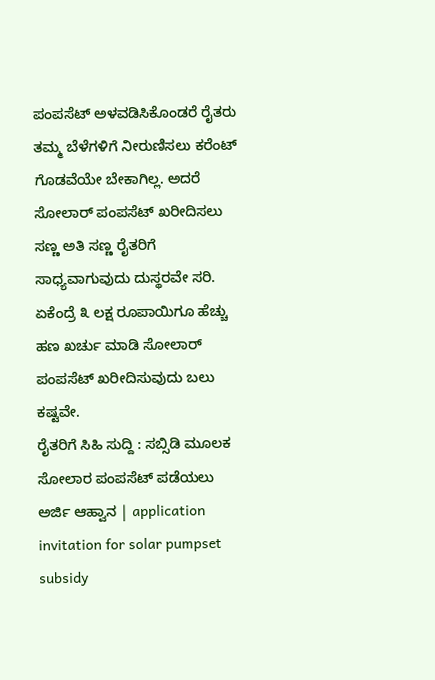ಪಂಪಸೆಟ್ ಅಳವಡಿಸಿಕೊಂಡರೆ ರೈತರು ತಮ್ಮ ಬೆಳೆಗಳಿಗೆ ನೀರುಣಿಸಲು ಕರೆಂಟ್ ಗೊಡವೆಯೇ ಬೇಕಾಗಿಲ್ಲ. ಅದರೆ ಸೋಲಾರ್ ಪಂಪಸೆಟ್ ಖರೀದಿಸಲು ಸಣ್ಣ ಅತಿ ಸಣ್ಣ ರೈತರಿಗೆ ಸಾಧ್ಯವಾಗುವುದು ದುಸ್ಥರವೇ ಸರಿ. ಏಕೆಂದ್ರೆ ೩ ಲಕ್ಷ ರೂಪಾಯಿಗೂ ಹೆಚ್ಚು ಹಣ ಖರ್ಚು ಮಾಡಿ ಸೋಲಾರ್ ಪಂಪಸೆಟ್ ಖರೀದಿಸುವುದು ಬಲು ಕಷ್ಟವೇ.
ರೈತರಿಗೆ ಸಿಹಿ ಸುದ್ದಿ : ಸಬ್ಸಿಡಿ ಮೂಲಕ ಸೋಲಾರ ಪಂಪಸೆಟ್ ಪಡೆಯಲು ಅರ್ಜಿ ಆಹ್ವಾನ | application invitation for solar pumpset subsidy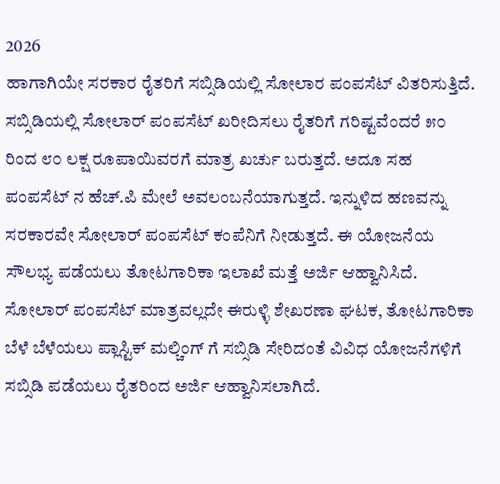2026
ಹಾಗಾಗಿಯೇ ಸರಕಾರ ರೈತರಿಗೆ ಸಬ್ಸಿಡಿಯಲ್ಲಿ ಸೋಲಾರ ಪಂಪಸೆಟ್ ವಿತರಿಸುತ್ತಿದೆ. ಸಬ್ಸಿಡಿಯಲ್ಲಿ ಸೋಲಾರ್ ಪಂಪಸೆಟ್ ಖರೀದಿಸಲು ರೈತರಿಗೆ ಗರಿಷ್ಟವೆಂದರೆ ೫೦ ರಿಂದ ೮೦ ಲಕ್ಷ ರೂಪಾಯಿವರಗೆ ಮಾತ್ರ ಖರ್ಚು ಬರುತ್ತದೆ. ಅದೂ ಸಹ ಪಂಪಸೆಟ್ ನ ಹೆಚ್.ಪಿ ಮೇಲೆ ಅವಲಂಬನೆಯಾಗುತ್ತದೆ. ಇನ್ನುಳಿದ ಹಣವನ್ನು ಸರಕಾರವೇ ಸೋಲಾರ್ ಪಂಪಸೆಟ್ ಕಂಪೆನಿಗೆ ನೀಡುತ್ತದೆ. ಈ ಯೋಜನೆಯ ಸೌಲಭ್ಯ ಪಡೆಯಲು ತೋಟಗಾರಿಕಾ ಇಲಾಖೆ ಮತ್ತೆ ಅರ್ಜಿ ಆಹ್ವಾನಿಸಿದೆ. ಸೋಲಾರ್ ಪಂಪಸೆಟ್ ಮಾತ್ರವಲ್ಲದೇ ಈರುಳ್ಳಿ ಶೇಖರಣಾ ಘಟಕ, ತೋಟಗಾರಿಕಾ ಬೆಳೆ ಬೆಳೆಯಲು ಪ್ಲಾಸ್ಟಿಕ್ ಮಲ್ಚಿಂಗ್ ಗೆ ಸಬ್ಸಿಡಿ ಸೇರಿದಂತೆ ವಿವಿಧ ಯೋಜನೆಗಳಿಗೆ ಸಬ್ಸಿಡಿ ಪಡೆಯಲು ರೈತರಿಂದ ಅರ್ಜಿ ಆಹ್ವಾನಿಸಲಾಗಿದೆ.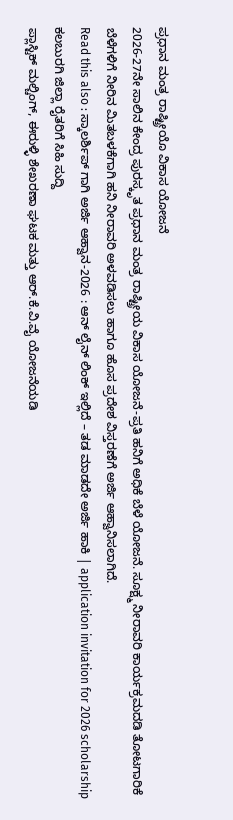ಪ್ರಧಾನ ಮಂತ್ರ ರಾಷ್ಟ್ರೀಯೊ ವಿಕಾಸ ಯೋಜನೆ
2026-27ನೇ ಸಾಲಿನ ಕೇಂದ್ರ ಪುರಸ್ಕೃತ ಪ್ರಧಾನ ಮಂತ್ರ ರಾಷ್ಟ್ರೀಯ ವಿಕಾಸ ಯೋಜನೆ-ಪ್ರತಿ ಹನಿಗೆ ಅಧಿಕೆ ಬೆಳೆ ಯೋಜನೆ. ಸೂಕ್ಷ್ಮ ನೀರಾವರಿ ಕಾರ್ಯಕ್ರಮದಡಿ ತೋಟಗಾರಿಕೆ ಬೆಳೆಗಳಿಗೆ ನೀರಿನ ಮಿತಬಳಕೆಗಾಗಿ ಹನಿ ನೀರಾವರಿ ಅಳವಡಿಸಲು ಹಾಗೂ ಹೊಸ ಪ್ರದೇಶ ವಿಸ್ತರಣೆಗೆ ಅರ್ಜಿ ಆಹ್ವಾನಿಸಲಾಗಿದೆ.
Read this also : ಸ್ಕಾಲರ್ಶಿಪ್ ಗಾಗಿ ಅರ್ಜಿ ಆಹ್ವಾನ-2026 : ಆನ್ ಲೈನ್ ಲಿಂಕ್ ಇಲ್ಲಿದೆ – ತಡ ಮಾಡದೇ ಅರ್ಜಿ ಹಾಕಿ | application invitation for 2026 scholarship
ಕಲಬುರಗಿ ಜಿಲ್ಲಾ ರೈತರಿಗೆ ಸಿಹಿ ಸುದ್ದಿ
ಪ್ಲಾಸ್ಟಿಕ್ ಮಲ್ಚಿಂಗ್, ಈರುಳ್ಳಿ ಶೇಖರಣಾ ಘಟಕ ಮತ್ತು ಆರ್.ಕೆ.ವಿ.ವೈ ಯೋಜನೆಯಡಿ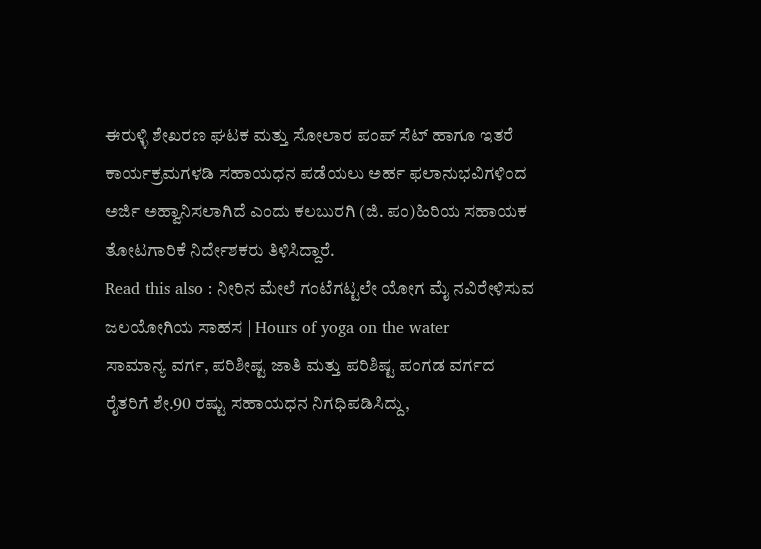ಈರುಳ್ಳಿ ಶೇಖರಣ ಘಟಕ ಮತ್ತು ಸೋಲಾರ ಪಂಪ್ ಸೆಟ್ ಹಾಗೂ ಇತರೆ ಕಾರ್ಯಕ್ರಮಗಳಡಿ ಸಹಾಯಧನ ಪಡೆಯಲು ಅರ್ಹ ಫಲಾನುಭವಿಗಳಿಂದ ಅರ್ಜಿ ಅಹ್ವಾನಿಸಲಾಗಿದೆ ಎಂದು ಕಲಬುರಗಿ (ಜಿ. ಪಂ)ಹಿರಿಯ ಸಹಾಯಕ ತೋಟಗಾರಿಕೆ ನಿರ್ದೇಶಕರು ತಿಳಿಸಿದ್ದಾರೆ.
Read this also : ನೀರಿನ ಮೇಲೆ ಗಂಟೆಗಟ್ಟಲೇ ಯೋಗ ಮೈ ನವಿರೇಳಿಸುವ ಜಲಯೋಗಿಯ ಸಾಹಸ | Hours of yoga on the water
ಸಾಮಾನ್ಯ ವರ್ಗ, ಪರಿಶೀಷ್ಟ ಜಾತಿ ಮತ್ತು ಪರಿಶಿಷ್ಟ ಪಂಗಡ ವರ್ಗದ ರೈತರಿಗೆ ಶೇ.90 ರಷ್ಟು ಸಹಾಯಧನ ನಿಗಧಿಪಡಿಸಿದ್ದು,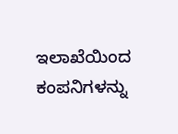ಇಲಾಖೆಯಿಂದ ಕಂಪನಿಗಳನ್ನು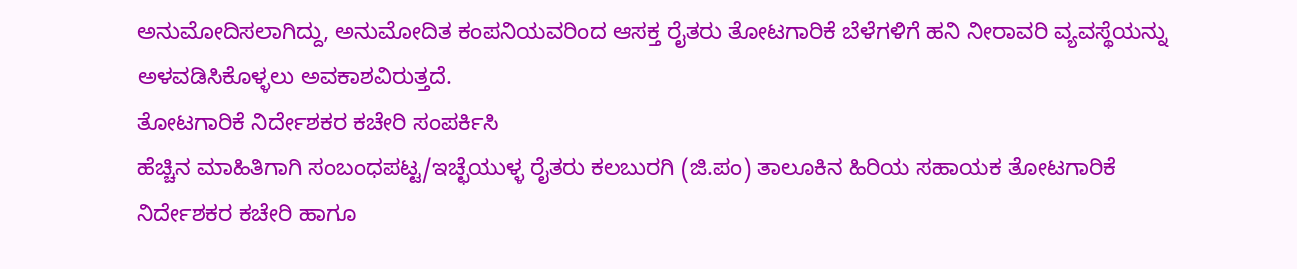ಅನುಮೋದಿಸಲಾಗಿದ್ದು, ಅನುಮೋದಿತ ಕಂಪನಿಯವರಿಂದ ಆಸಕ್ತ ರೈತರು ತೋಟಗಾರಿಕೆ ಬೆಳೆಗಳಿಗೆ ಹನಿ ನೀರಾವರಿ ವ್ಯವಸ್ಥೆಯನ್ನು ಅಳವಡಿಸಿಕೊಳ್ಳಲು ಅವಕಾಶವಿರುತ್ತದೆ.
ತೋಟಗಾರಿಕೆ ನಿರ್ದೇಶಕರ ಕಚೇರಿ ಸಂಪರ್ಕಿಸಿ
ಹೆಚ್ಚಿನ ಮಾಹಿತಿಗಾಗಿ ಸಂಬಂಧಪಟ್ಟ/ಇಚ್ಛೆಯುಳ್ಳ ರೈತರು ಕಲಬುರಗಿ (ಜಿ.ಪಂ) ತಾಲೂಕಿನ ಹಿರಿಯ ಸಹಾಯಕ ತೋಟಗಾರಿಕೆ ನಿರ್ದೇಶಕರ ಕಚೇರಿ ಹಾಗೂ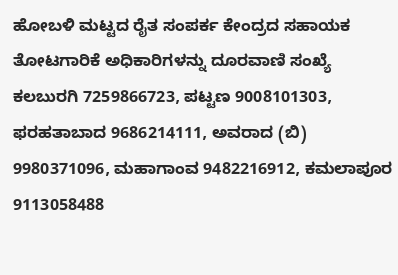ಹೋಬಳಿ ಮಟ್ಟದ ರೈತ ಸಂಪರ್ಕ ಕೇಂದ್ರದ ಸಹಾಯಕ ತೋಟಗಾರಿಕೆ ಅಧಿಕಾರಿಗಳನ್ನು ದೂರವಾಣಿ ಸಂಖ್ಯೆ ಕಲಬುರಗಿ 7259866723, ಪಟ್ಟಣ 9008101303, ಫರಹತಾಬಾದ 9686214111, ಅವರಾದ (ಬಿ) 9980371096, ಮಹಾಗಾಂವ 9482216912, ಕಮಲಾಪೂರ 9113058488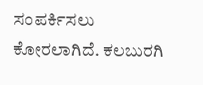ಸಂಪರ್ಕಿಸಲು ಕೋರಲಾಗಿದೆ. ಕಲಬುರಗಿ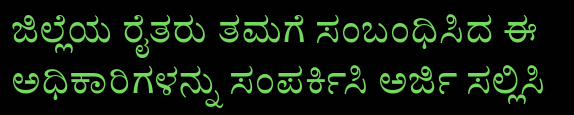ಜಿಲ್ಲೆಯ ರೈತರು ತಮಗೆ ಸಂಬಂಧಿಸಿದ ಈ ಅಧಿಕಾರಿಗಳನ್ನು ಸಂಪರ್ಕಿಸಿ ಅರ್ಜಿ ಸಲ್ಲಿಸಿ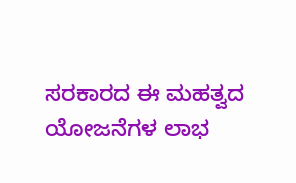ಸರಕಾರದ ಈ ಮಹತ್ವದ ಯೋಜನೆಗಳ ಲಾಭ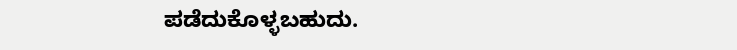ಪಡೆದುಕೊಳ್ಳಬಹುದು.